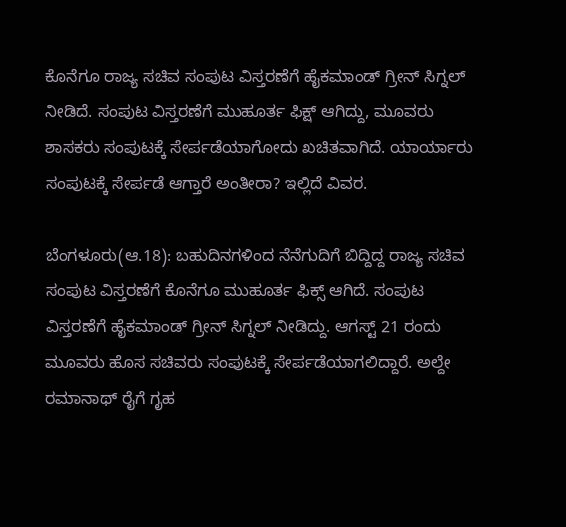ಕೊನೆಗೂ ರಾಜ್ಯ ಸಚಿವ ಸಂಪುಟ ವಿಸ್ತರಣೆಗೆ ಹೈಕಮಾಂಡ್ ಗ್ರೀನ್ ಸಿಗ್ನಲ್ ನೀಡಿದೆ. ಸಂಪುಟ ವಿಸ್ತರಣೆಗೆ ಮುಹೂರ್ತ ಫಿಕ್ಷ್ ಆಗಿದ್ದು, ಮೂವರು ಶಾಸಕರು ಸಂಪುಟಕ್ಕೆ ಸೇರ್ಪಡೆಯಾಗೋದು ಖಚಿತವಾಗಿದೆ. ಯಾರ್ಯಾರು ಸಂಪುಟಕ್ಕೆ ಸೇರ್ಪಡೆ ಆಗ್ತಾರೆ ಅಂತೀರಾ? ಇಲ್ಲಿದೆ ವಿವರ.

ಬೆಂಗಳೂರು(ಆ.18): ಬಹುದಿನಗಳಿಂದ ನೆನೆಗುದಿಗೆ ಬಿದ್ದಿದ್ದ ರಾಜ್ಯ ಸಚಿವ ಸಂಪುಟ ವಿಸ್ತರಣೆಗೆ ಕೊನೆಗೂ ಮುಹೂರ್ತ ಫಿಕ್ಸ್ ಆಗಿದೆ. ಸಂಪುಟ ವಿಸ್ತರಣೆಗೆ ಹೈಕಮಾಂಡ್ ಗ್ರೀನ್ ಸಿಗ್ನಲ್ ನೀಡಿದ್ದು. ಆಗಸ್ಟ್ 21 ರಂದು ಮೂವರು ಹೊಸ ಸಚಿವರು ಸಂಪುಟಕ್ಕೆ ಸೇರ್ಪಡೆಯಾಗಲಿದ್ದಾರೆ. ಅಲ್ದೇ ರಮಾನಾಥ್ ರೈಗೆ ಗೃಹ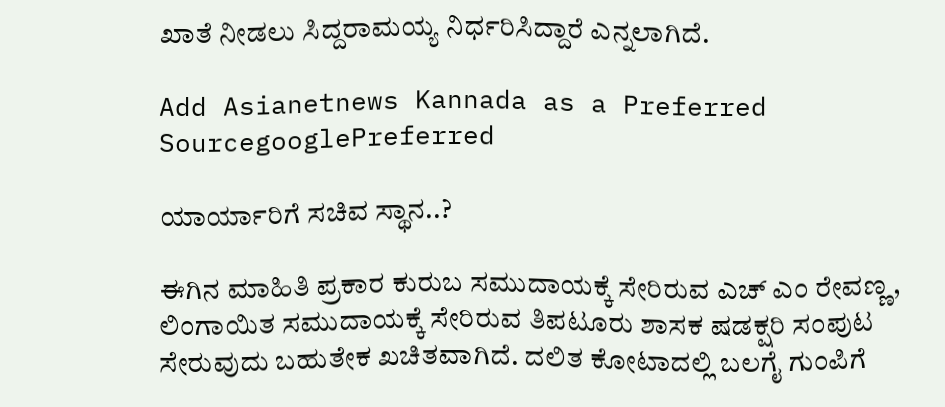ಖಾತೆ ನೀಡಲು ಸಿದ್ದರಾಮಯ್ಯ ನಿರ್ಧರಿಸಿದ್ದಾರೆ ಎನ್ನಲಾಗಿದೆ.

Add Asianetnews Kannada as a Preferred SourcegooglePreferred

ಯಾರ್ಯಾರಿಗೆ ಸಚಿವ ಸ್ಥಾನ..?

ಈಗಿನ ಮಾಹಿತಿ ಪ್ರಕಾರ ಕುರುಬ ಸಮುದಾಯಕ್ಕೆ ಸೇರಿರುವ ಎಚ್ ಎಂ ರೇವಣ್ಣ, ಲಿಂಗಾಯಿತ ಸಮುದಾಯಕ್ಕೆ ಸೇರಿರುವ ತಿಪಟೂರು ಶಾಸಕ ಷಡಕ್ಷರಿ ಸಂಪುಟ ಸೇರುವುದು ಬಹುತೇಕ ಖಚಿತವಾಗಿದೆ. ದಲಿತ ಕೋಟಾದಲ್ಲಿ ಬಲಗೈ ಗುಂಪಿಗೆ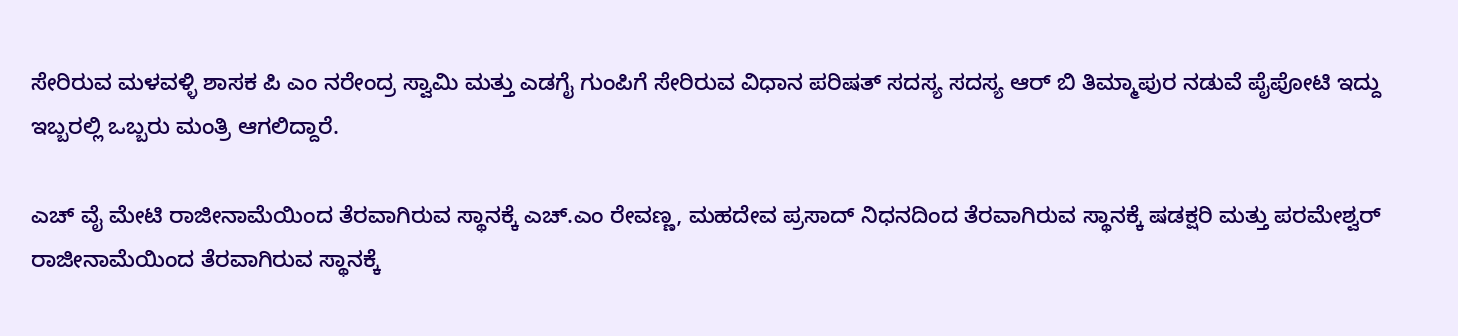ಸೇರಿರುವ ಮಳವಳ್ಳಿ ಶಾಸಕ ಪಿ ಎಂ ನರೇಂದ್ರ ಸ್ವಾಮಿ ಮತ್ತು ಎಡಗೈ ಗುಂಪಿಗೆ ಸೇರಿರುವ ವಿಧಾನ ಪರಿಷತ್ ಸದಸ್ಯ ಸದಸ್ಯ ಆರ್ ಬಿ ತಿಮ್ಮಾಪುರ ನಡುವೆ ಪೈಪೋಟಿ ಇದ್ದು ಇಬ್ಬರಲ್ಲಿ ಒಬ್ಬರು ಮಂತ್ರಿ ಆಗಲಿದ್ದಾರೆ.

ಎಚ್ ವೈ ಮೇಟಿ ರಾಜೀನಾಮೆಯಿಂದ ತೆರವಾಗಿರುವ ಸ್ಥಾನಕ್ಕೆ ಎಚ್.ಎಂ ರೇವಣ್ಣ, ಮಹದೇವ ಪ್ರಸಾದ್ ನಿಧನದಿಂದ ತೆರವಾಗಿರುವ ಸ್ಥಾನಕ್ಕೆ ಷಡಕ್ಷರಿ ಮತ್ತು ಪರಮೇಶ್ವರ್ ರಾಜೀನಾಮೆಯಿಂದ ತೆರವಾಗಿರುವ ಸ್ಥಾನಕ್ಕೆ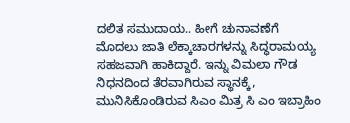ದಲಿತ ಸಮುದಾಯ.. ಹೀಗೆ ಚುನಾವಣೆಗೆ ಮೊದಲು ಜಾತಿ ಲೆಕ್ಕಾಚಾರಗಳನ್ನು ಸಿದ್ಧರಾಮಯ್ಯ ಸಹಜವಾಗಿ ಹಾಕಿದ್ದಾರೆ. ಇನ್ನು ವಿಮಲಾ ಗೌಡ ನಿಧನದಿಂದ ತೆರವಾಗಿರುವ ಸ್ಥಾನಕ್ಕೆ, ಮುನಿಸಿಕೊಂಡಿರುವ ಸಿಎಂ ಮಿತ್ರ ಸಿ ಎಂ ಇಬ್ರಾಹಿಂ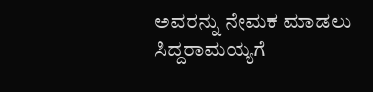ಅವರನ್ನು ನೇಮಕ ಮಾಡಲು ಸಿದ್ದರಾಮಯ್ಯಗೆ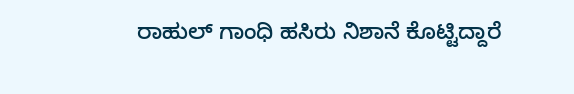ರಾಹುಲ್ ಗಾಂಧಿ ಹಸಿರು ನಿಶಾನೆ ಕೊಟ್ಟಿದ್ದಾರೆ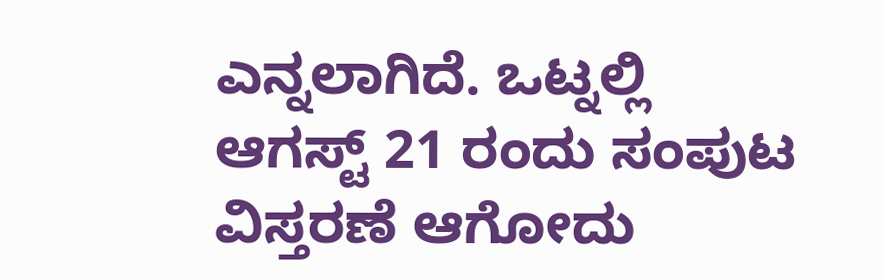ಎನ್ನಲಾಗಿದೆ. ಒಟ್ನಲ್ಲಿ ಆಗಸ್ಟ್ 21 ರಂದು ಸಂಪುಟ ವಿಸ್ತರಣೆ ಆಗೋದು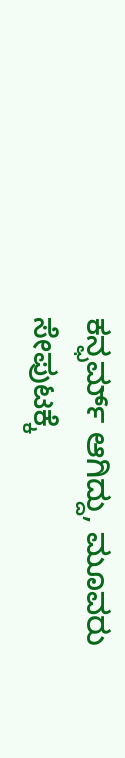ಕನ್ಫರ್ಮ್ ಆಗಿದ್ದು, ಮೂವರು ಸೇಪುಟಕ್ಕೆ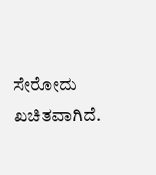ಸೇರೋದು ಖಚಿತವಾಗಿದೆ.